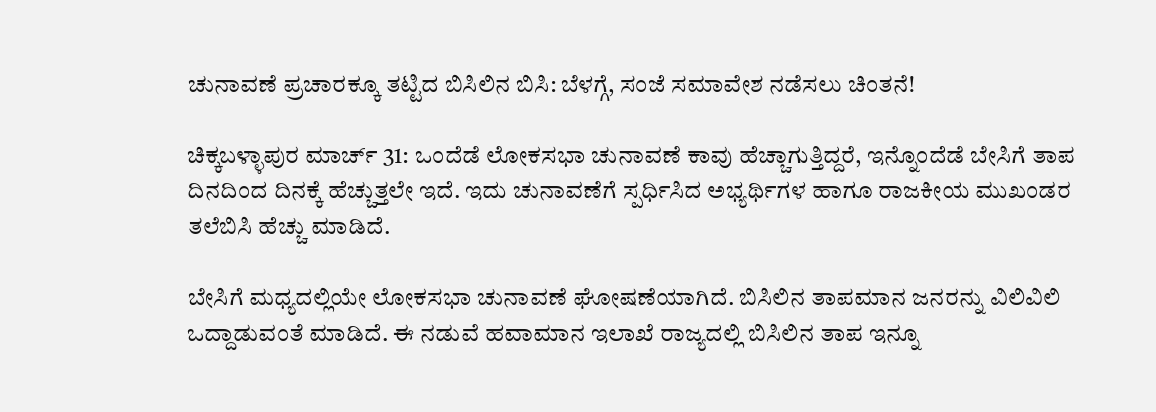ಚುನಾವಣೆ ಪ್ರಚಾರಕ್ಕೂ ತಟ್ಟಿದ ಬಿಸಿಲಿನ ಬಿಸಿ: ಬೆಳಗ್ಗೆ, ಸಂಜೆ ಸಮಾವೇಶ ನಡೆಸಲು ಚಿಂತನೆ!

ಚಿಕ್ಕಬಳ್ಳಾಪುರ ಮಾರ್ಚ್ 31: ಒಂದೆಡೆ ಲೋಕಸಭಾ ಚುನಾವಣೆ ಕಾವು ಹೆಚ್ಚಾಗುತ್ತಿದ್ದರೆ, ಇನ್ನೊಂದೆಡೆ ಬೇಸಿಗೆ ತಾಪ ದಿನದಿಂದ ದಿನಕ್ಕೆ ಹೆಚ್ಚುತ್ತಲೇ ಇದೆ. ಇದು ಚುನಾವಣೆಗೆ ಸ್ಪರ್ಧಿಸಿದ ಅಭ್ಯರ್ಥಿಗಳ ಹಾಗೂ ರಾಜಕೀಯ ಮುಖಂಡರ ತಲೆಬಿಸಿ ಹೆಚ್ಚು ಮಾಡಿದೆ.

ಬೇಸಿಗೆ ಮಧ್ಯದಲ್ಲಿಯೇ ಲೋಕಸಭಾ ಚುನಾವಣೆ ಘೋಷಣೆಯಾಗಿದೆ. ಬಿಸಿಲಿನ ತಾಪಮಾನ ಜನರನ್ನು ವಿಲಿವಿಲಿ ಒದ್ದಾಡುವಂತೆ ಮಾಡಿದೆ. ಈ ನಡುವೆ ಹವಾಮಾನ ಇಲಾಖೆ ರಾಜ್ಯದಲ್ಲಿ ಬಿಸಿಲಿನ ತಾಪ ಇನ್ನೂ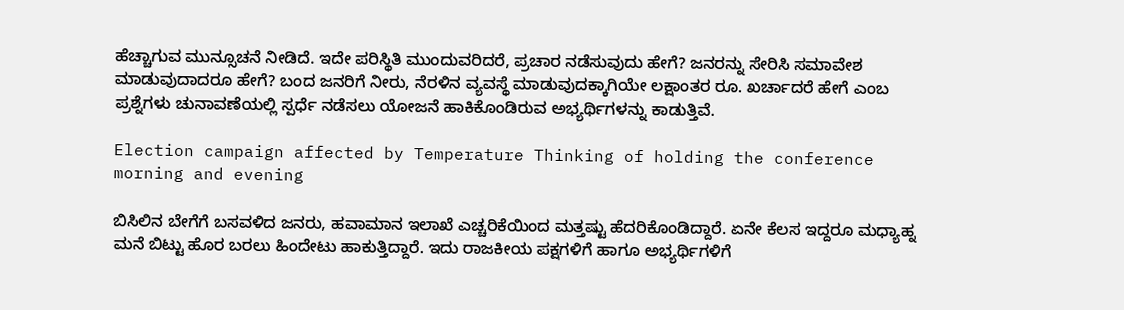ಹೆಚ್ಚಾಗುವ ಮುನ್ಸೂಚನೆ ನೀಡಿದೆ. ಇದೇ ಪರಿಸ್ಥಿತಿ ಮುಂದುವರಿದರೆ, ಪ್ರಚಾರ ನಡೆಸುವುದು ಹೇಗೆ? ಜನರನ್ನು ಸೇರಿಸಿ ಸಮಾವೇಶ ಮಾಡುವುದಾದರೂ ಹೇಗೆ? ಬಂದ ಜನರಿಗೆ ನೀರು, ನೆರಳಿನ ವ್ಯವಸ್ಥೆ ಮಾಡುವುದಕ್ಕಾಗಿಯೇ ಲಕ್ಷಾಂತರ ರೂ. ಖರ್ಚಾದರೆ ಹೇಗೆ ಎಂಬ ಪ್ರಶ್ನೆಗಳು ಚುನಾವಣೆಯಲ್ಲಿ ಸ್ಪರ್ಧೆ ನಡೆಸಲು ಯೋಜನೆ ಹಾಕಿಕೊಂಡಿರುವ ಅಭ್ಯರ್ಥಿಗಳನ್ನು ಕಾಡುತ್ತಿವೆ.

Election campaign affected by Temperature Thinking of holding the conference morning and evening

ಬಿಸಿಲಿನ ಬೇಗೆಗೆ ಬಸವಳಿದ ಜನರು, ಹವಾಮಾನ ಇಲಾಖೆ ಎಚ್ಚರಿಕೆಯಿಂದ ಮತ್ತಷ್ಟು ಹೆದರಿಕೊಂಡಿದ್ದಾರೆ. ಏನೇ ಕೆಲಸ ಇದ್ದರೂ ಮಧ್ಯಾಹ್ನ ಮನೆ ಬಿಟ್ಟು ಹೊರ ಬರಲು ಹಿಂದೇಟು ಹಾಕುತ್ತಿದ್ದಾರೆ. ಇದು ರಾಜಕೀಯ ಪಕ್ಷಗಳಿಗೆ ಹಾಗೂ ಅಭ್ಯರ್ಥಿಗಳಿಗೆ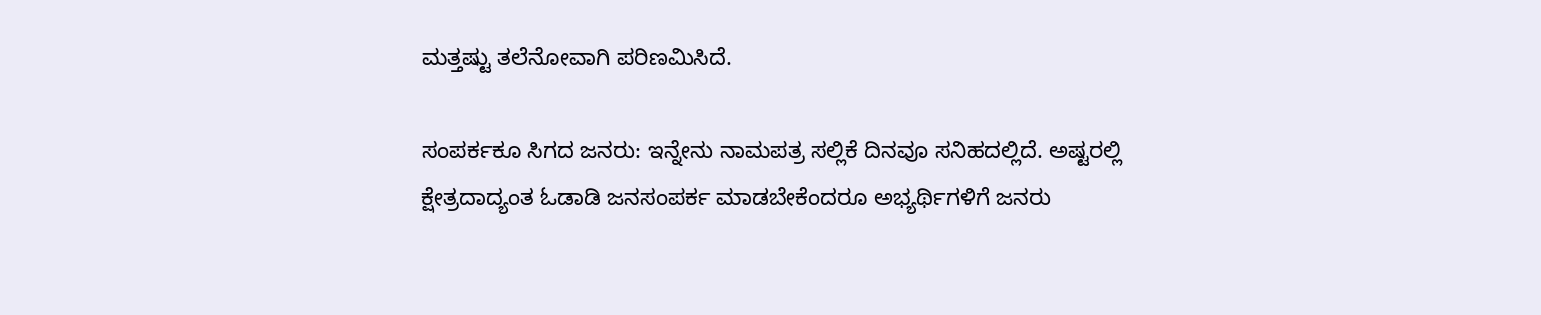ಮತ್ತಷ್ಟು ತಲೆನೋವಾಗಿ ಪರಿಣಮಿಸಿದೆ.

ಸಂಪರ್ಕಕೂ ಸಿಗದ ಜನರು: ಇನ್ನೇನು ನಾಮಪತ್ರ ಸಲ್ಲಿಕೆ ದಿನವೂ ಸನಿಹದಲ್ಲಿದೆ. ಅಷ್ಟರಲ್ಲಿ ಕ್ಷೇತ್ರದಾದ್ಯಂತ ಓಡಾಡಿ ಜನಸಂಪರ್ಕ ಮಾಡಬೇಕೆಂದರೂ ಅಭ್ಯರ್ಥಿಗಳಿಗೆ ಜನರು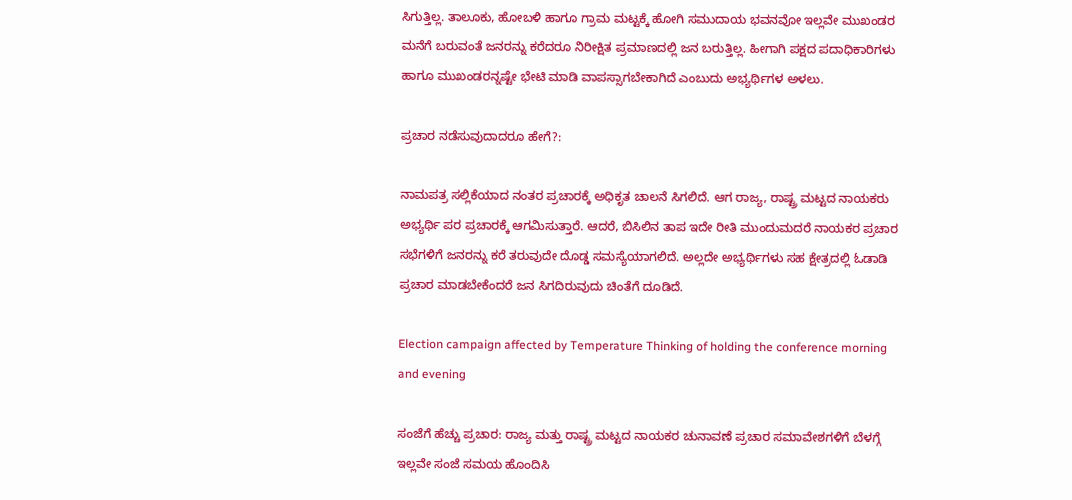ಸಿಗುತ್ತಿಲ್ಲ. ತಾಲೂಕು, ಹೋಬಳಿ ಹಾಗೂ ಗ್ರಾಮ ಮಟ್ಟಕ್ಕೆ ಹೋಗಿ ಸಮುದಾಯ ಭವನವೋ ಇಲ್ಲವೇ ಮುಖಂಡರ ಮನೆಗೆ ಬರುವಂತೆ ಜನರನ್ನು ಕರೆದರೂ ನಿರೀಕ್ಷಿತ ಪ್ರಮಾಣದಲ್ಲಿ ಜನ ಬರುತ್ತಿಲ್ಲ. ಹೀಗಾಗಿ ಪಕ್ಷದ ಪದಾಧಿಕಾರಿಗಳು ಹಾಗೂ ಮುಖಂಡರನ್ನಷ್ಟೇ ಭೇಟಿ ಮಾಡಿ ವಾಪಸ್ಸಾಗಬೇಕಾಗಿದೆ ಎಂಬುದು ಅಭ್ಯರ್ಥಿಗಳ ಅಳಲು.

ಪ್ರಚಾರ ನಡೆಸುವುದಾದರೂ ಹೇಗೆ?:

ನಾಮಪತ್ರ ಸಲ್ಲಿಕೆಯಾದ ನಂತರ ಪ್ರಚಾರಕ್ಕೆ ಅಧಿಕೃತ ಚಾಲನೆ ಸಿಗಲಿದೆ. ಆಗ ರಾಜ್ಯ, ರಾಷ್ಟ್ರ ಮಟ್ಟದ ನಾಯಕರು ಅಭ್ಯರ್ಥಿ ಪರ ಪ್ರಚಾರಕ್ಕೆ ಆಗಮಿಸುತ್ತಾರೆ. ಆದರೆ, ಬಿಸಿಲಿನ ತಾಪ ಇದೇ ರೀತಿ ಮುಂದುಮದರೆ ನಾಯಕರ ಪ್ರಚಾರ ಸಭೆಗಳಿಗೆ ಜನರನ್ನು ಕರೆ ತರುವುದೇ ದೊಡ್ಡ ಸಮಸ್ಯೆಯಾಗಲಿದೆ. ಅಲ್ಲದೇ ಅಭ್ಯರ್ಥಿಗಳು ಸಹ ಕ್ಷೇತ್ರದಲ್ಲಿ ಓಡಾಡಿ ಪ್ರಚಾರ ಮಾಡಬೇಕೆಂದರೆ ಜನ ಸಿಗದಿರುವುದು ಚಿಂತೆಗೆ ದೂಡಿದೆ.

Election campaign affected by Temperature Thinking of holding the conference morning and evening

ಸಂಜೆಗೆ ಹೆಚ್ಚು ಪ್ರಚಾರ: ರಾಜ್ಯ ಮತ್ತು ರಾಷ್ಟ್ರ ಮಟ್ಟದ ನಾಯಕರ ಚುನಾವಣೆ ಪ್ರಚಾರ ಸಮಾವೇಶಗಳಿಗೆ ಬೆಳಗ್ಗೆ ಇಲ್ಲವೇ ಸಂಜೆ ಸಮಯ ಹೊಂದಿಸಿ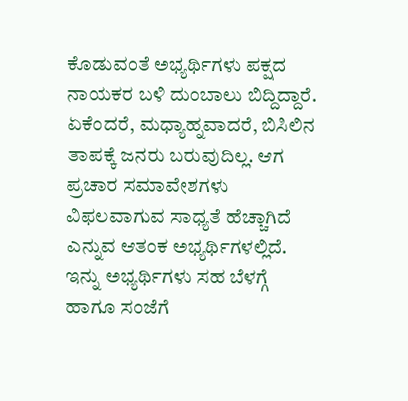ಕೊಡುವಂತೆ ಅಭ್ಯರ್ಥಿಗಳು ಪಕ್ಷದ ನಾಯಕರ ಬಳಿ ದುಂಬಾಲು ಬಿದ್ದಿದ್ದಾರೆ. ಏಕೆಂದರೆ, ಮಧ್ಯಾಹ್ನವಾದರೆ, ಬಿಸಿಲಿನ ತಾಪಕ್ಕೆ ಜನರು ಬರುವುದಿಲ್ಲ. ಆಗ ಪ್ರಚಾರ ಸಮಾವೇಶಗಳು ವಿಫಲವಾಗುವ ಸಾಧ್ಯತೆ ಹೆಚ್ಚಾಗಿದೆ ಎನ್ನುವ ಆತಂಕ ಅಭ್ಯರ್ಥಿಗಳಲ್ಲಿದೆ. ಇನ್ನು ಅಭ್ಯರ್ಥಿಗಳು ಸಹ ಬೆಳಗ್ಗೆ ಹಾಗೂ ಸಂಜೆಗೆ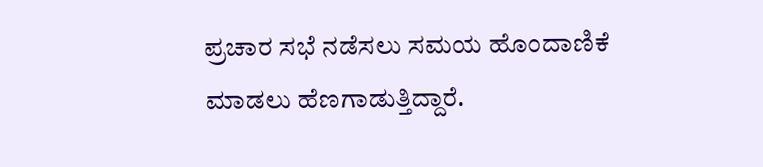ಪ್ರಚಾರ ಸಭೆ ನಡೆಸಲು ಸಮಯ ಹೊಂದಾಣಿಕೆ ಮಾಡಲು ಹೆಣಗಾಡುತ್ತಿದ್ದಾರೆ.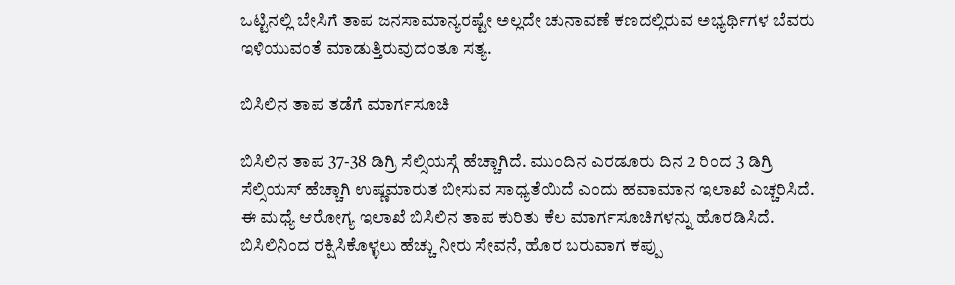ಒಟ್ಟಿನಲ್ಲಿ ಬೇಸಿಗೆ ತಾಪ ಜನಸಾಮಾನ್ಯರಷ್ಟೇ ಅಲ್ಲದೇ ಚುನಾವಣೆ ಕಣದಲ್ಲಿರುವ ಅಭ್ಯರ್ಥಿಗಳ ಬೆವರು ಇಳಿಯುವಂತೆ ಮಾಡುತ್ತಿರುವುದಂತೂ ಸತ್ಯ.

ಬಿಸಿಲಿನ ತಾಪ ತಡೆಗೆ ಮಾರ್ಗಸೂಚಿ

ಬಿಸಿಲಿನ ತಾಪ 37-38 ಡಿಗ್ರಿ ಸೆಲ್ಸಿಯಸ್ಗೆ ಹೆಚ್ಚಾಗಿದೆ. ಮುಂದಿನ ಎರಡೂರು ದಿನ 2 ರಿಂದ 3 ಡಿಗ್ರಿ ಸೆಲ್ಸಿಯಸ್ ಹೆಚ್ಚಾಗಿ ಉಷ್ಣಮಾರುತ ಬೀಸುವ ಸಾಧ್ಯತೆಯಿದೆ ಎಂದು ಹವಾಮಾನ ಇಲಾಖೆ ಎಚ್ಚರಿಸಿದೆ. ಈ ಮಧ್ಯೆ ಆರೋಗ್ಯ ಇಲಾಖೆ ಬಿಸಿಲಿನ ತಾಪ ಕುರಿತು ಕೆಲ ಮಾರ್ಗಸೂಚಿಗಳನ್ನು ಹೊರಡಿಸಿದೆ. ಬಿಸಿಲಿನಿಂದ ರಕ್ಷಿಸಿಕೊಳ್ಳಲು ಹೆಚ್ಚು ನೀರು ಸೇವನೆ, ಹೊರ ಬರುವಾಗ ಕಪ್ಪು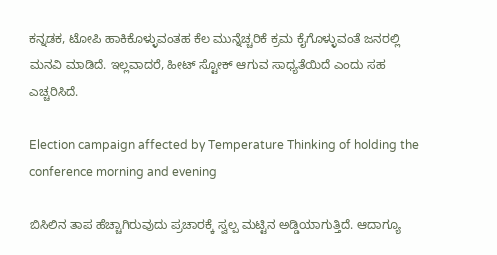ಕನ್ನಡಕ, ಟೋಪಿ ಹಾಕಿಕೊಳ್ಳುವಂತಹ ಕೆಲ ಮುನ್ನೆಚ್ಚರಿಕೆ ಕ್ರಮ ಕೈಗೊಳ್ಳುವಂತೆ ಜನರಲ್ಲಿ ಮನವಿ ಮಾಡಿದೆ. ಇಲ್ಲವಾದರೆ, ಹೀಟ್ ಸ್ಟೋಕ್ ಆಗುವ ಸಾಧ್ಯತೆಯಿದೆ ಎಂದು ಸಹ ಎಚ್ಚರಿಸಿದೆ.

Election campaign affected by Temperature Thinking of holding the conference morning and evening

ಬಿಸಿಲಿನ ತಾಪ ಹೆಚ್ಚಾಗಿರುವುದು ಪ್ರಚಾರಕ್ಕೆ ಸ್ವಲ್ಪ ಮಟ್ಟಿನ ಅಡ್ಡಿಯಾಗುತ್ತಿದೆ. ಆದಾಗ್ಯೂ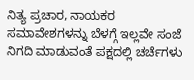ನಿತ್ಯ ಪ್ರಚಾರ, ನಾಯಕರ ಸಮಾವೇಶಗಳನ್ನು ಬೆಳಗ್ಗೆ ಇಲ್ಲವೇ ಸಂಜೆ ನಿಗದಿ ಮಾಡುವಂತೆ ಪಕ್ಷದಲ್ಲಿ ಚರ್ಚೆಗಳು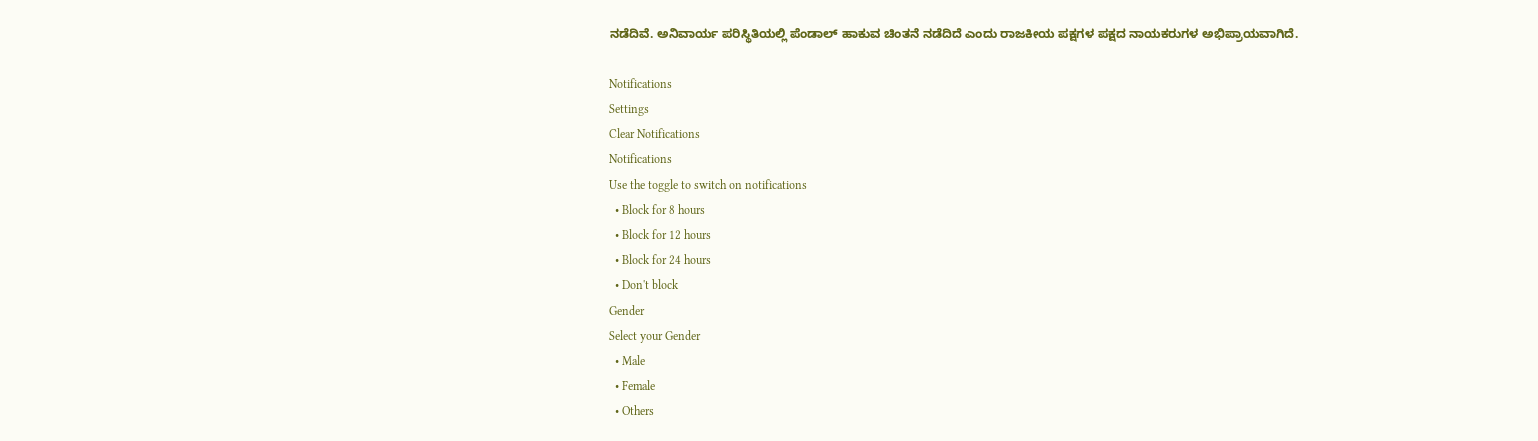ನಡೆದಿವೆ. ಅನಿವಾರ್ಯ ಪರಿಸ್ಥಿತಿಯಲ್ಲಿ ಪೆಂಡಾಲ್ ಹಾಕುವ ಚಿಂತನೆ ನಡೆದಿದೆ ಎಂದು ರಾಜಕೀಯ ಪಕ್ಷಗಳ ಪಕ್ಷದ ನಾಯಕರುಗಳ ಅಭಿಪ್ರಾಯವಾಗಿದೆ.

Notifications
Settings
Clear Notifications
Notifications
Use the toggle to switch on notifications
  • Block for 8 hours
  • Block for 12 hours
  • Block for 24 hours
  • Don't block
Gender
Select your Gender
  • Male
  • Female
  • Others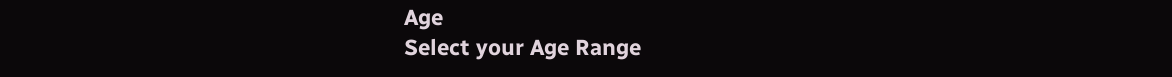Age
Select your Age Range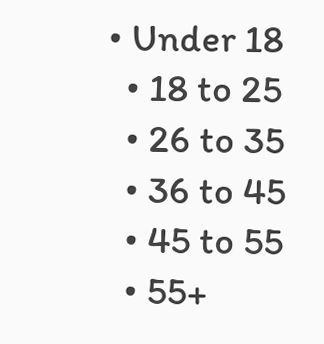• Under 18
  • 18 to 25
  • 26 to 35
  • 36 to 45
  • 45 to 55
  • 55+